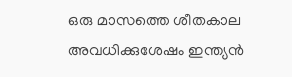ഒരു മാസത്തെ ശീതകാല അവധിക്കുശേഷം ഇന്ത്യൻ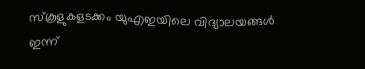സ്കൂളുകളടക്കം യുഎഇയിലെ വിദ്യാലയങ്ങൾ ഇന്ന്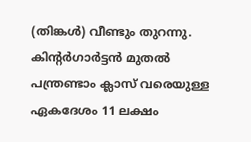(തിങ്കൾ) വീണ്ടും തുറന്നു. കിന്റർഗാർട്ടൻ മുതൽ പന്ത്രണ്ടാം ക്ലാസ് വരെയുള്ള ഏകദേശം 11 ലക്ഷം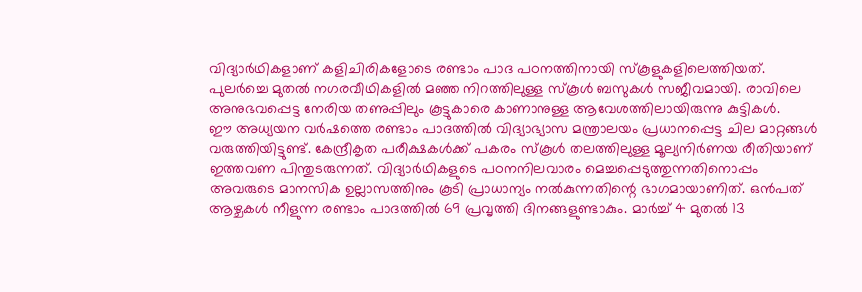വിദ്യാർഥികളാണ് കളിചിരികളോടെ രണ്ടാം പാദ പഠനത്തിനായി സ്കൂളുകളിലെത്തിയത്. പുലർച്ചെ മുതൽ നഗരവീഥികളിൽ മഞ്ഞ നിറത്തിലുള്ള സ്കൂൾ ബസുകൾ സജീവമായി. രാവിലെ അനുഭവപ്പെട്ട നേരിയ തണുപ്പിലും കൂട്ടുകാരെ കാണാനുള്ള ആവേശത്തിലായിരുന്നു കുട്ടികൾ.
ഈ അധ്യയന വർഷത്തെ രണ്ടാം പാദത്തിൽ വിദ്യാഭ്യാസ മന്ത്രാലയം പ്രധാനപ്പെട്ട ചില മാറ്റങ്ങൾ വരുത്തിയിട്ടുണ്ട്. കേന്ദ്രീകൃത പരീക്ഷകൾക്ക് പകരം സ്കൂൾ തലത്തിലുള്ള മൂല്യനിർണയ രീതിയാണ് ഇത്തവണ പിന്തുടരുന്നത്. വിദ്യാർഥികളുടെ പഠനനിലവാരം മെച്ചപ്പെടുത്തുന്നതിനൊപ്പം അവരുടെ മാനസിക ഉല്ലാസത്തിനും കൂടി പ്രാധാന്യം നൽകുന്നതിന്റെ ഭാഗമായാണിത്. ഒൻപത് ആഴ്ചകൾ നീളുന്ന രണ്ടാം പാദത്തിൽ 69 പ്രവൃത്തി ദിനങ്ങളുണ്ടാകും. മാർച്ച് 4 മുതൽ 13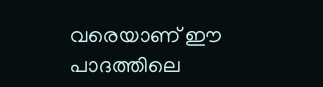വരെയാണ് ഈ പാദത്തിലെ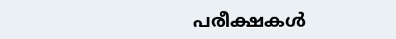പരീക്ഷകൾ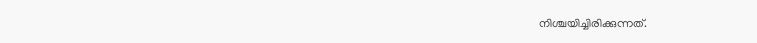നിശ്ചയിച്ചിരിക്കുന്നത്.